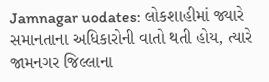Jamnagar uodates: લોકશાહીમાં જ્યારે સમાનતાના અધિકારોની વાતો થતી હોય, ત્યારે જામનગર જિલ્લાના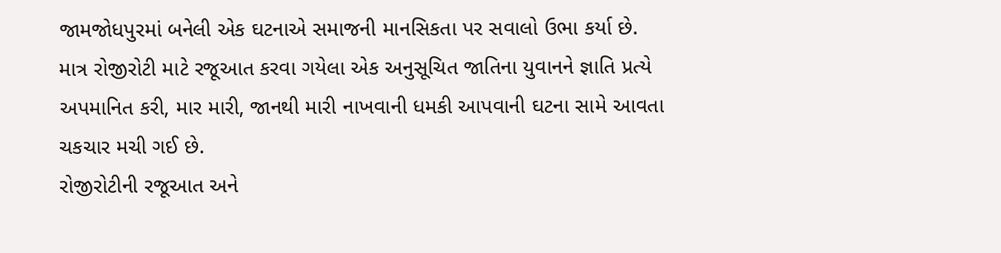જામજોધપુરમાં બનેલી એક ઘટનાએ સમાજની માનસિકતા પર સવાલો ઉભા કર્યા છે. માત્ર રોજીરોટી માટે રજૂઆત કરવા ગયેલા એક અનુસૂચિત જાતિના યુવાનને જ્ઞાતિ પ્રત્યે અપમાનિત કરી, માર મારી, જાનથી મારી નાખવાની ધમકી આપવાની ઘટના સામે આવતા ચકચાર મચી ગઈ છે.
રોજીરોટીની રજૂઆત અને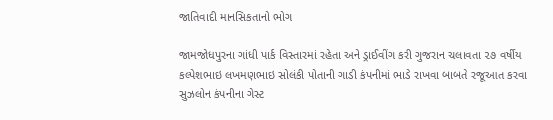જાતિવાદી માનસિકતાનો ભોગ

જામજોધપુરના ગાંધી પાર્ક વિસ્તારમાં રહેતા અને ડ્રાઈવીંગ કરી ગુજરાન ચલાવતા ૨૭ વર્ષીય કલ્પેશભાઇ લખમણભાઇ સોલંકી પોતાની ગાડી કંપનીમાં ભાડે રાખવા બાબતે રજૂઆત કરવા સુઝલોન કંપનીના ગેસ્ટ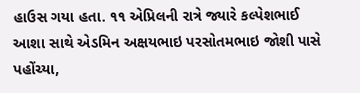હાઉસ ગયા હતા. ૧૧ એપ્રિલની રાત્રે જ્યારે કલ્પેશભાઈ આશા સાથે એડમિન અક્ષયભાઇ પરસોતમભાઇ જોશી પાસે પહોંચ્યા,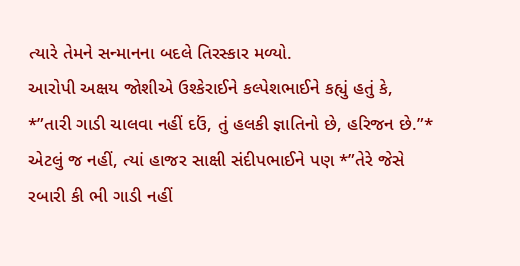ત્યારે તેમને સન્માનના બદલે તિરસ્કાર મળ્યો.
આરોપી અક્ષય જોશીએ ઉશ્કેરાઈને કલ્પેશભાઈને કહ્યું હતું કે, *”તારી ગાડી ચાલવા નહીં દઉં, તું હલકી જ્ઞાતિનો છે, હરિજન છે.”* એટલું જ નહીં, ત્યાં હાજર સાક્ષી સંદીપભાઈને પણ *”તેરે જેસે રબારી કી ભી ગાડી નહીં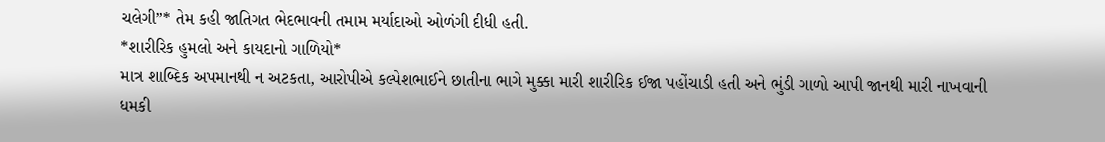ચલેગી”* તેમ કહી જાતિગત ભેદભાવની તમામ મર્યાદાઓ ઓળંગી દીધી હતી.
*શારીરિક હુમલો અને કાયદાનો ગાળિયો*
માત્ર શાબ્દિક અપમાનથી ન અટકતા, આરોપીએ કલ્પેશભાઈને છાતીના ભાગે મુક્કા મારી શારીરિક ઈજા પહોંચાડી હતી અને ભુંડી ગાળો આપી જાનથી મારી નાખવાની ધમકી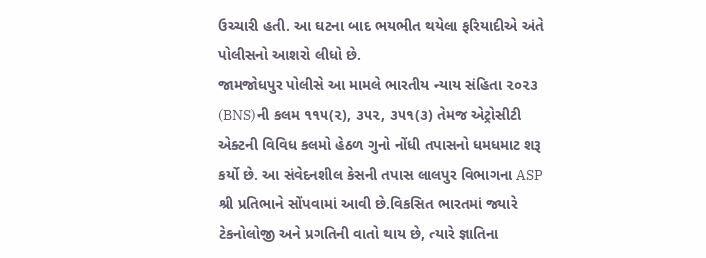ઉચ્ચારી હતી. આ ઘટના બાદ ભયભીત થયેલા ફરિયાદીએ અંતે પોલીસનો આશરો લીધો છે.
જામજોધપુર પોલીસે આ મામલે ભારતીય ન્યાય સંહિતા ૨૦૨૩ (BNS)ની કલમ ૧૧૫(૨), ૩૫૨, ૩૫૧(૩) તેમજ એટ્રોસીટી એક્ટની વિવિધ કલમો હેઠળ ગુનો નોંધી તપાસનો ધમધમાટ શરૂ કર્યો છે. આ સંવેદનશીલ કેસની તપાસ લાલપુર વિભાગના ASP શ્રી પ્રતિભાને સોંપવામાં આવી છે.વિકસિત ભારતમાં જ્યારે ટેકનોલોજી અને પ્રગતિની વાતો થાય છે, ત્યારે જ્ઞાતિના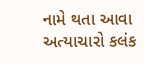નામે થતા આવા અત્યાચારો કલંક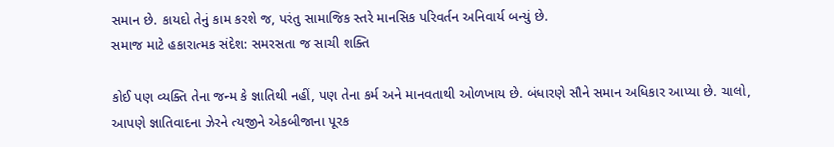સમાન છે. કાયદો તેનું કામ કરશે જ, પરંતુ સામાજિક સ્તરે માનસિક પરિવર્તન અનિવાર્ય બન્યું છે.
સમાજ માટે હકારાત્મક સંદેશ: સમરસતા જ સાચી શક્તિ

કોઈ પણ વ્યક્તિ તેના જન્મ કે જ્ઞાતિથી નહીં, પણ તેના કર્મ અને માનવતાથી ઓળખાય છે. બંધારણે સૌને સમાન અધિકાર આપ્યા છે. ચાલો, આપણે જ્ઞાતિવાદના ઝેરને ત્યજીને એકબીજાના પૂરક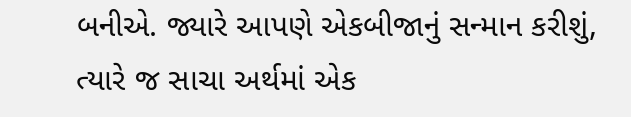બનીએ. જ્યારે આપણે એકબીજાનું સન્માન કરીશું, ત્યારે જ સાચા અર્થમાં એક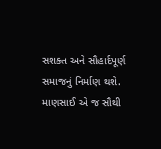સશક્ત અને સૌહાર્દપૂર્ણ સમાજનું નિર્માણ થશે. માણસાઈ એ જ સૌથી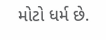મોટો ધર્મ છે.